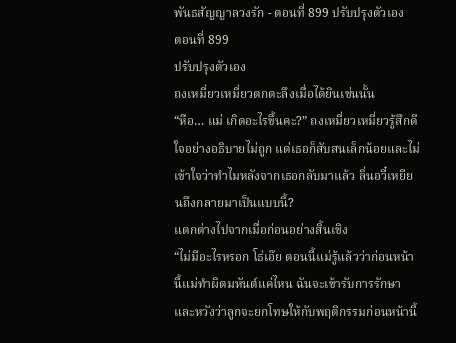พันธสัญญาลวงรัก - ตอนที่ 899 ปรับปรุงตัวเอง
ตอนที่ 899
ปรับปรุงตัวเอง
ถงเหมี่ยวเหมี่ยวตกตะลึงเมื่อได้ยินเช่นนั้น
“หือ… แม่ เกิดอะไรขึ้นคะ?” ถงเหมี่ยวเหมี่ยวรู้สึกดีใจอย่างอธิบายไม่ถูก แต่เธอก็สับสนเล็กน้อยและไม่เข้าใจว่าทำไมหลังจากเธอกลับมาแล้ว ลิ่นอวี๋เหยียนถึงกลายมาเป็นแบบนี้?
แตกต่างไปจากเมื่อก่อนอย่างสิ้นเชิง
“ไม่มีอะไรหรอก โธ่เอ๊ย ตอนนี้แม่รู้แล้วว่าก่อนหน้านี้แม่ทำผิดมหันต์แค่ไหน ฉันจะเข้ารับการรักษา และหวังว่าลูกจะยกโทษให้กับพฤติกรรมก่อนหน้านี้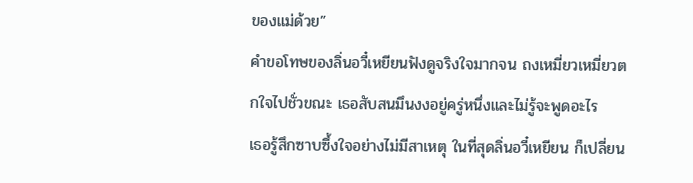ของแม่ด้วย”
คำขอโทษของลิ่นอวี๋เหยียนฟังดูจริงใจมากจน ถงเหมี่ยวเหมี่ยวตกใจไปชั่วขณะ เธอสับสนมึนงงอยู่ครู่หนึ่งและไม่รู้จะพูดอะไร
เธอรู้สึกซาบซึ้งใจอย่างไม่มีสาเหตุ ในที่สุดลิ่นอวี๋เหยียน ก็เปลี่ยน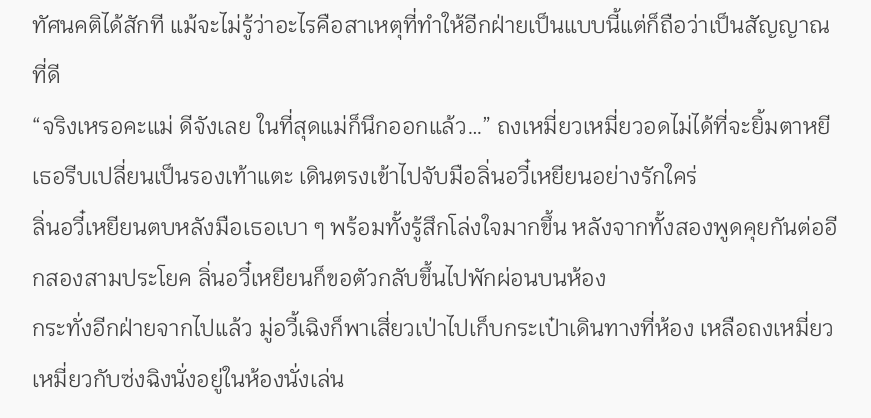ทัศนคติได้สักที แม้จะไม่รู้ว่าอะไรคือสาเหตุที่ทำให้อีกฝ่ายเป็นแบบนี้แต่ก็ถือว่าเป็นสัญญาณที่ดี
“จริงเหรอคะแม่ ดีจังเลย ในที่สุดแม่ก็นึกออกแล้ว…” ถงเหมี่ยวเหมี่ยวอดไม่ได้ที่จะยิ้มตาหยี เธอรีบเปลี่ยนเป็นรองเท้าแตะ เดินตรงเข้าไปจับมือลิ่นอวี๋เหยียนอย่างรักใคร่
ลิ่นอวี๋เหยียนตบหลังมือเธอเบา ๆ พร้อมทั้งรู้สึกโล่งใจมากขึ้น หลังจากทั้งสองพูดคุยกันต่ออีกสองสามประโยค ลิ่นอวี๋เหยียนก็ขอตัวกลับขึ้นไปพักผ่อนบนห้อง
กระทั่งอีกฝ่ายจากไปแล้ว มู่อวี้เฉิงก็พาเสี่ยวเป่าไปเก็บกระเป๋าเดินทางที่ห้อง เหลือถงเหมี่ยวเหมี่ยวกับซ่งฉิงนั่งอยู่ในห้องนั่งเล่น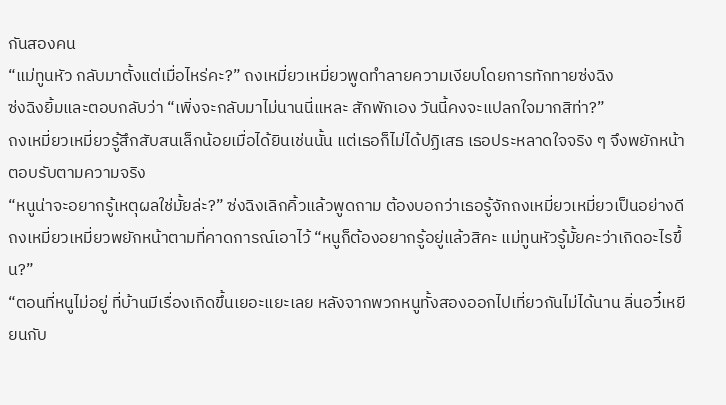กันสองคน
“แม่ทูนหัว กลับมาตั้งแต่เมื่อไหร่คะ?” ถงเหมี่ยวเหมี่ยวพูดทำลายความเงียบโดยการทักทายซ่งฉิง
ซ่งฉิงยิ้มและตอบกลับว่า “เพิ่งจะกลับมาไม่นานนี่แหละ สักพักเอง วันนี้คงจะแปลกใจมากสิท่า?”
ถงเหมี่ยวเหมี่ยวรู้สึกสับสนเล็กน้อยเมื่อได้ยินเช่นนั้น แต่เธอก็ไม่ได้ปฏิเสธ เธอประหลาดใจจริง ๆ จึงพยักหน้าตอบรับตามความจริง
“หนูน่าจะอยากรู้เหตุผลใช่มั้ยล่ะ?” ซ่งฉิงเลิกคิ้วแล้วพูดถาม ต้องบอกว่าเธอรู้จักถงเหมี่ยวเหมี่ยวเป็นอย่างดี
ถงเหมี่ยวเหมี่ยวพยักหน้าตามที่คาดการณ์เอาไว้ “หนูก็ต้องอยากรู้อยู่แล้วสิคะ แม่ทูนหัวรู้มั้ยคะว่าเกิดอะไรขึ้น?”
“ตอนที่หนูไม่อยู่ ที่บ้านมีเรื่องเกิดขึ้นเยอะแยะเลย หลังจากพวกหนูทั้งสองออกไปเที่ยวกันไม่ได้นาน ลิ่นอวี๋เหยียนกับ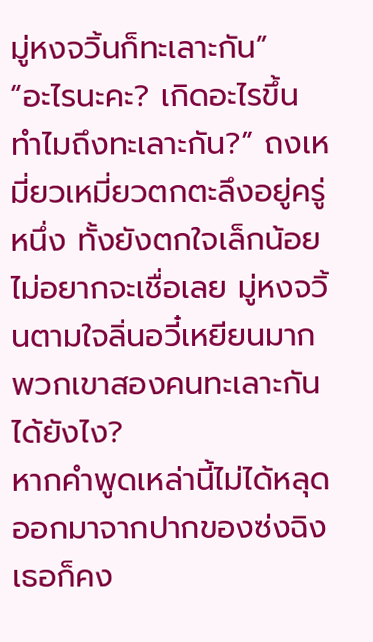มู่หงจวิ้นก็ทะเลาะกัน”
“อะไรนะคะ? เกิดอะไรขึ้น ทำไมถึงทะเลาะกัน?” ถงเหมี่ยวเหมี่ยวตกตะลึงอยู่ครู่หนึ่ง ทั้งยังตกใจเล็กน้อย ไม่อยากจะเชื่อเลย มู่หงจวิ้นตามใจลิ่นอวี๋เหยียนมาก พวกเขาสองคนทะเลาะกันได้ยังไง?
หากคำพูดเหล่านี้ไม่ได้หลุดออกมาจากปากของซ่งฉิง เธอก็คง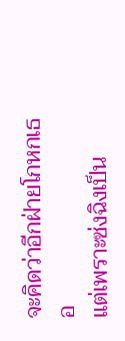จะคิดว่าอีกฝ่ายโกหกเธอ
แต่เพราะซ่งฉิงเป็น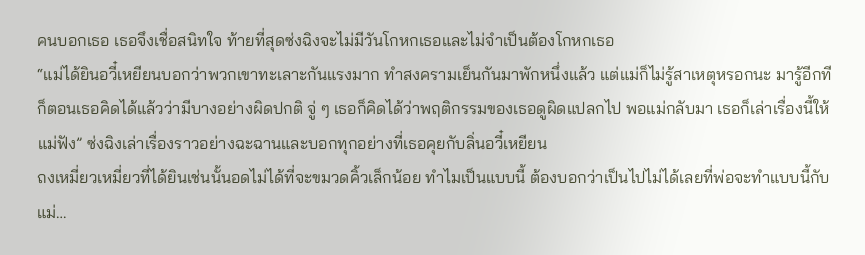คนบอกเธอ เธอจึงเชื่อสนิทใจ ท้ายที่สุดซ่งฉิงจะไม่มีวันโกหกเธอและไม่จำเป็นต้องโกหกเธอ
“แม่ได้ยินอวี๋เหยียนบอกว่าพวกเขาทะเลาะกันแรงมาก ทำสงครามเย็นกันมาพักหนึ่งแล้ว แต่แม่ก็ไม่รู้สาเหตุหรอกนะ มารู้อีกทีก็ตอนเธอคิดได้แล้วว่ามีบางอย่างผิดปกติ จู่ ๆ เธอก็คิดได้ว่าพฤติกรรมของเธอดูผิดแปลกไป พอแม่กลับมา เธอก็เล่าเรื่องนี้ให้แม่ฟัง” ซ่งฉิงเล่าเรื่องราวอย่างฉะฉานและบอกทุกอย่างที่เธอคุยกับลิ่นอวี๋เหยียน
ถงเหมี่ยวเหมี่ยวที่ได้ยินเช่นนั้นอดไม่ได้ที่จะขมวดคิ้วเล็กน้อย ทำไมเป็นแบบนี้ ต้องบอกว่าเป็นไปไม่ได้เลยที่พ่อจะทำแบบนี้กับแม่…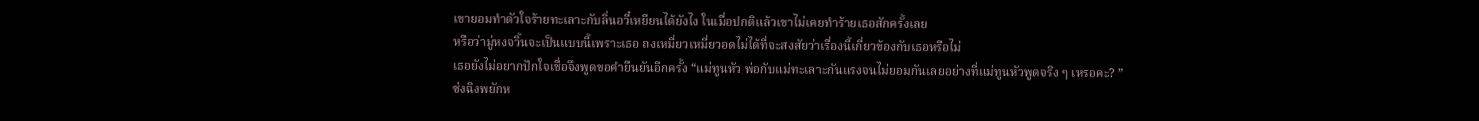เขายอมทำตัวใจร้ายทะเลาะกับลิ่นอวี๋เหยียนได้ยังไง ในเมื่อปกติแล้วเขาไม่เคยทำร้ายเธอสักครั้งเลย
หรือว่ามู่หงจวิ้นจะเป็นแบบนี้เพราะเธอ ถงเหมี่ยวเหมี่ยวอดไม่ได้ที่จะสงสัยว่าเรื่องนี้เกี่ยวข้องกับเธอหรือไม่
เธอยังไม่อยากปักใจเชื่อจึงพูดขอคำยืนยันอีกครั้ง “แม่ทูนหัว พ่อกับแม่ทะเลาะกันแรงจนไม่ยอมกันเลยอย่างที่แม่ทูนหัวพูดจริง ๆ เหรอคะ? ”
ซ่งฉิงพยักห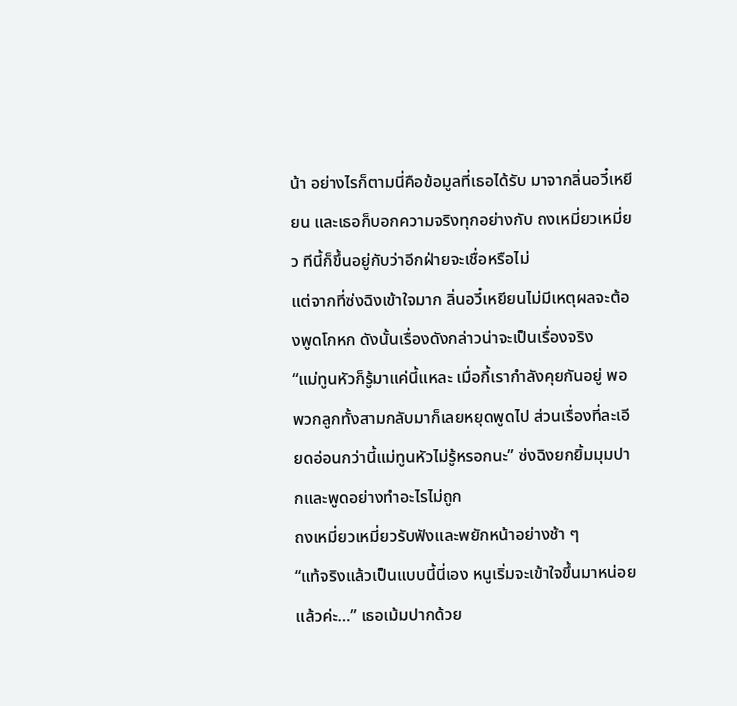น้า อย่างไรก็ตามนี่คือข้อมูลที่เธอได้รับ มาจากลิ่นอวี๋เหยียน และเธอก็บอกความจริงทุกอย่างกับ ถงเหมี่ยวเหมี่ยว ทีนี้ก็ขึ้นอยู่กับว่าอีกฝ่ายจะเชื่อหรือไม่
แต่จากที่ซ่งฉิงเข้าใจมาก ลิ่นอวี๋เหยียนไม่มีเหตุผลจะต้องพูดโกหก ดังนั้นเรื่องดังกล่าวน่าจะเป็นเรื่องจริง
“แม่ทูนหัวก็รู้มาแค่นี้แหละ เมื่อกี้เรากำลังคุยกันอยู่ พอพวกลูกทั้งสามกลับมาก็เลยหยุดพูดไป ส่วนเรื่องที่ละเอียดอ่อนกว่านี้แม่ทูนหัวไม่รู้หรอกนะ” ซ่งฉิงยกยิ้มมุมปากและพูดอย่างทำอะไรไม่ถูก
ถงเหมี่ยวเหมี่ยวรับฟังและพยักหน้าอย่างช้า ๆ
“แท้จริงแล้วเป็นแบบนี้นี่เอง หนูเริ่มจะเข้าใจขึ้นมาหน่อยแล้วค่ะ…” เธอเม้มปากด้วย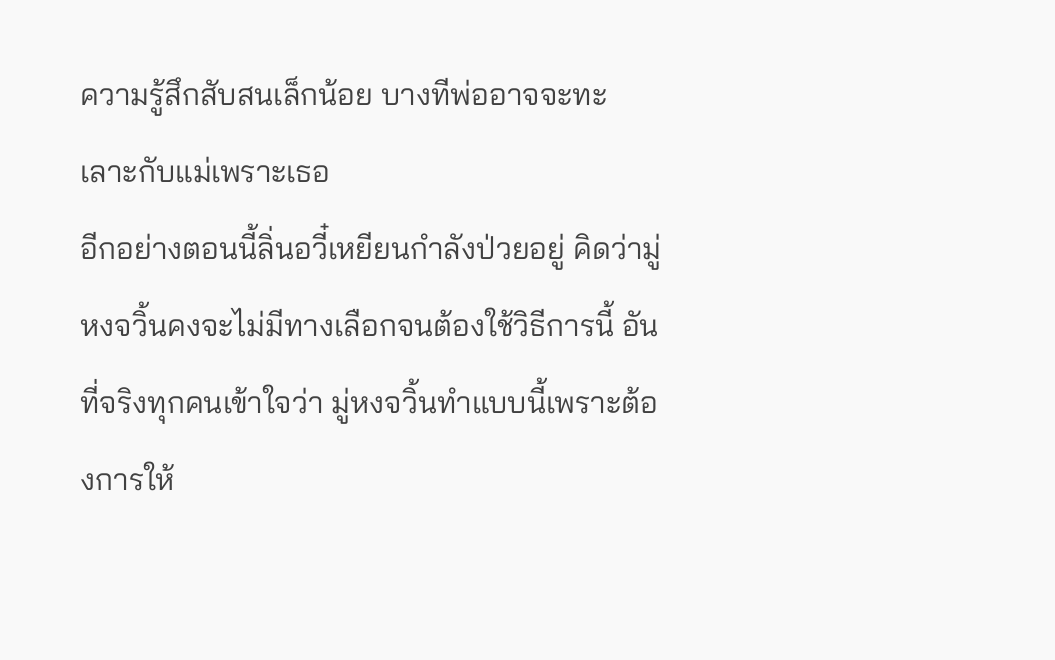ความรู้สึกสับสนเล็กน้อย บางทีพ่ออาจจะทะเลาะกับแม่เพราะเธอ
อีกอย่างตอนนี้ลิ่นอวี๋เหยียนกำลังป่วยอยู่ คิดว่ามู่หงจวิ้นคงจะไม่มีทางเลือกจนต้องใช้วิธีการนี้ อันที่จริงทุกคนเข้าใจว่า มู่หงจวิ้นทำแบบนี้เพราะต้องการให้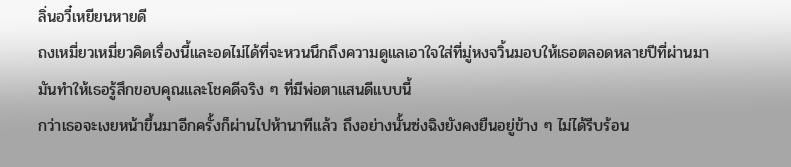ลิ่นอวี๋เหยียนหายดี
ถงเหมี่ยวเหมี่ยวคิดเรื่องนี้และอดไม่ได้ที่จะหวนนึกถึงความดูแลเอาใจใส่ที่มู่หงจวิ้นมอบให้เธอตลอดหลายปีที่ผ่านมา มันทำให้เธอรู้สึกขอบคุณและโชคดีจริง ๆ ที่มีพ่อตาแสนดีแบบนี้
กว่าเธอจะเงยหน้าขึ้นมาอีกครั้งก็ผ่านไปห้านาทีแล้ว ถึงอย่างนั้นซ่งฉิงยังคงยืนอยู่ข้าง ๆ ไม่ได้รีบร้อน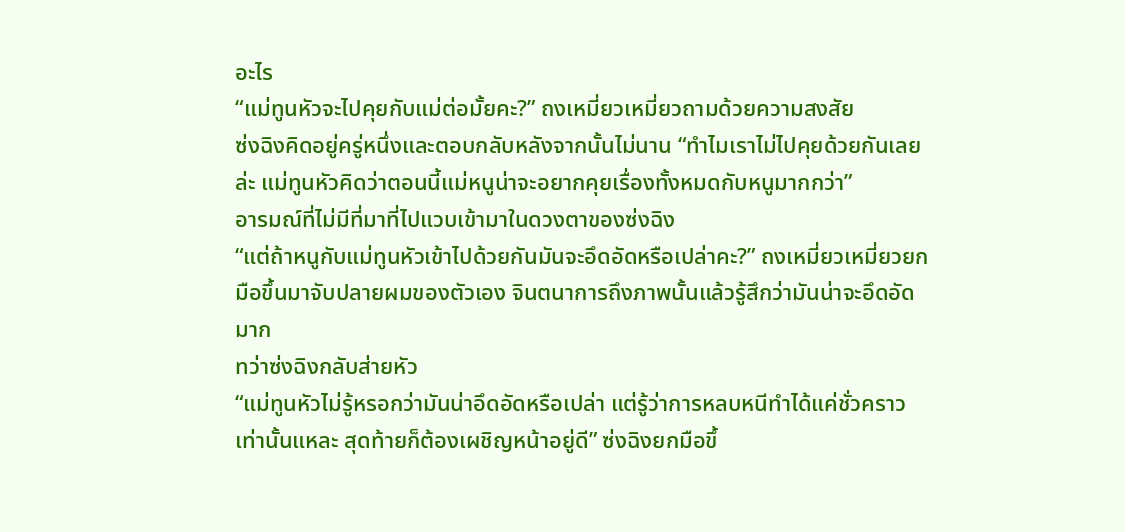อะไร
“แม่ทูนหัวจะไปคุยกับแม่ต่อมั้ยคะ?” ถงเหมี่ยวเหมี่ยวถามด้วยความสงสัย
ซ่งฉิงคิดอยู่ครู่หนึ่งและตอบกลับหลังจากนั้นไม่นาน “ทำไมเราไม่ไปคุยด้วยกันเลยล่ะ แม่ทูนหัวคิดว่าตอนนี้แม่หนูน่าจะอยากคุยเรื่องทั้งหมดกับหนูมากกว่า”
อารมณ์ที่ไม่มีที่มาที่ไปแวบเข้ามาในดวงตาของซ่งฉิง
“แต่ถ้าหนูกับแม่ทูนหัวเข้าไปด้วยกันมันจะอึดอัดหรือเปล่าคะ?” ถงเหมี่ยวเหมี่ยวยกมือขึ้นมาจับปลายผมของตัวเอง จินตนาการถึงภาพนั้นแล้วรู้สึกว่ามันน่าจะอึดอัดมาก
ทว่าซ่งฉิงกลับส่ายหัว
“แม่ทูนหัวไม่รู้หรอกว่ามันน่าอึดอัดหรือเปล่า แต่รู้ว่าการหลบหนีทำได้แค่ชั่วคราวเท่านั้นแหละ สุดท้ายก็ต้องเผชิญหน้าอยู่ดี” ซ่งฉิงยกมือขึ้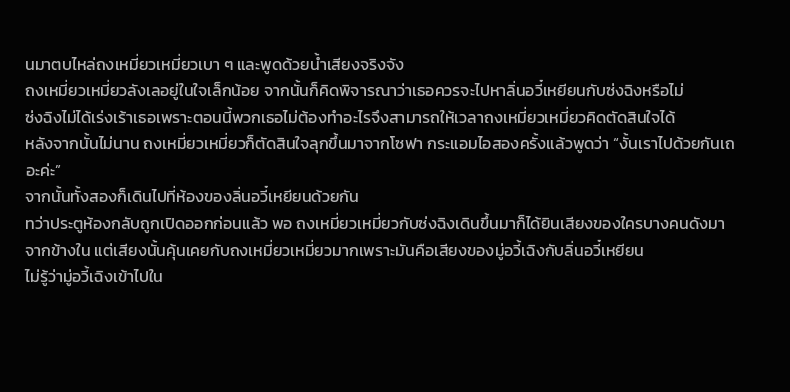นมาตบไหล่ถงเหมี่ยวเหมี่ยวเบา ๆ และพูดด้วยน้ำเสียงจริงจัง
ถงเหมี่ยวเหมี่ยวลังเลอยู่ในใจเล็กน้อย จากนั้นก็คิดพิจารณาว่าเธอควรจะไปหาลิ่นอวี๋เหยียนกับซ่งฉิงหรือไม่
ซ่งฉิงไม่ได้เร่งเร้าเธอเพราะตอนนี้พวกเธอไม่ต้องทำอะไรจึงสามารถให้เวลาถงเหมี่ยวเหมี่ยวคิดตัดสินใจได้
หลังจากนั้นไม่นาน ถงเหมี่ยวเหมี่ยวก็ตัดสินใจลุกขึ้นมาจากโซฟา กระแอมไอสองครั้งแล้วพูดว่า “งั้นเราไปด้วยกันเถอะค่ะ”
จากนั้นทั้งสองก็เดินไปที่ห้องของลิ่นอวี๋เหยียนด้วยกัน
ทว่าประตูห้องกลับถูกเปิดออกก่อนแล้ว พอ ถงเหมี่ยวเหมี่ยวกับซ่งฉิงเดินขึ้นมาก็ได้ยินเสียงของใครบางคนดังมาจากข้างใน แต่เสียงนั้นคุ้นเคยกับถงเหมี่ยวเหมี่ยวมากเพราะมันคือเสียงของมู่อวี้เฉิงกับลิ่นอวี๋เหยียน
ไม่รู้ว่ามู่อวี้เฉิงเข้าไปใน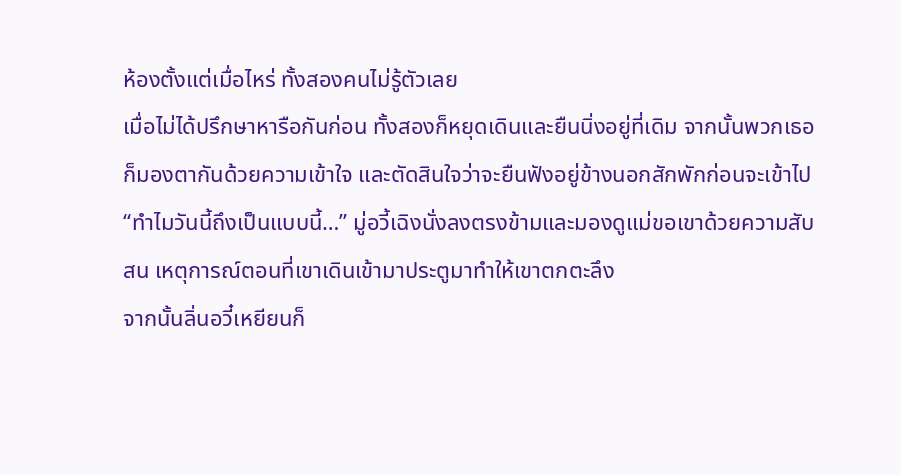ห้องตั้งแต่เมื่อไหร่ ทั้งสองคนไม่รู้ตัวเลย
เมื่อไม่ได้ปรึกษาหารือกันก่อน ทั้งสองก็หยุดเดินและยืนนิ่งอยู่ที่เดิม จากนั้นพวกเธอก็มองตากันด้วยความเข้าใจ และตัดสินใจว่าจะยืนฟังอยู่ข้างนอกสักพักก่อนจะเข้าไป
“ทำไมวันนี้ถึงเป็นแบบนี้…” มู่อวี้เฉิงนั่งลงตรงข้ามและมองดูแม่ขอเขาด้วยความสับสน เหตุการณ์ตอนที่เขาเดินเข้ามาประตูมาทำให้เขาตกตะลึง
จากนั้นลิ่นอวี๋เหยียนก็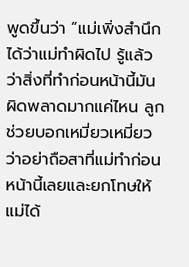พูดขึ้นว่า “แม่เพิ่งสำนึกได้ว่าแม่ทำผิดไป รู้แล้วว่าสิ่งที่ทำก่อนหน้านี้มันผิดพลาดมากแค่ไหน ลูกช่วยบอกเหมี่ยวเหมี่ยวว่าอย่าถือสาที่แม่ทำก่อนหน้านี้เลยและยกโทษให้แม่ได้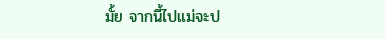มั้ย จากนี้ไปแม่จะป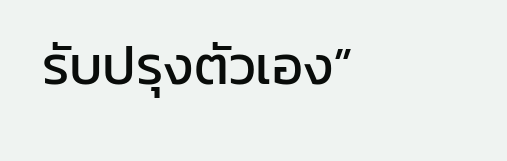รับปรุงตัวเอง”